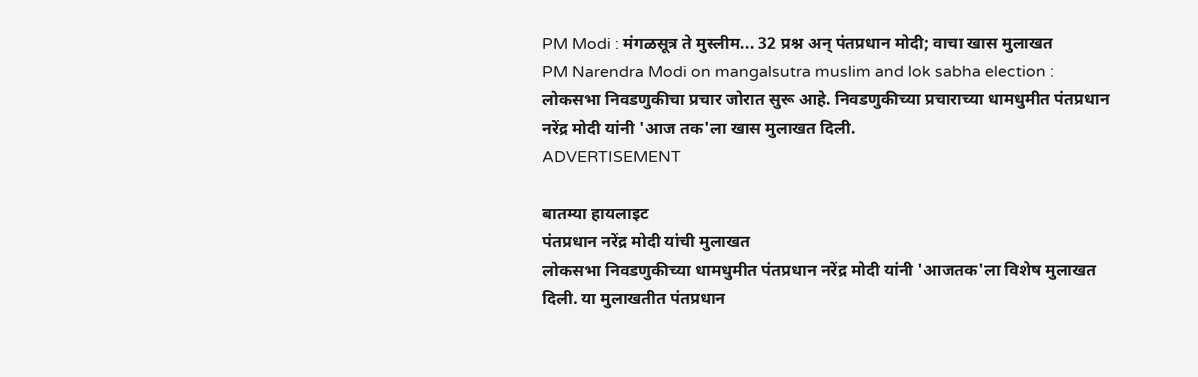PM Modi : मंगळसूत्र ते मुस्लीम... 32 प्रश्न अन् पंतप्रधान मोदी; वाचा खास मुलाखत
PM Narendra Modi on mangalsutra muslim and lok sabha election : लोकसभा निवडणुकीचा प्रचार जोरात सुरू आहे. निवडणुकीच्या प्रचाराच्या धामधुमीत पंतप्रधान नरेंद्र मोदी यांनी 'आज तक'ला खास मुलाखत दिली.
ADVERTISEMENT

बातम्या हायलाइट
पंतप्रधान नरेंद्र मोदी यांची मुलाखत
लोकसभा निवडणुकीच्या धामधुमीत पंतप्रधान नरेंद्र मोदी यांनी 'आजतक'ला विशेष मुलाखत दिली. या मुलाखतीत पंतप्रधान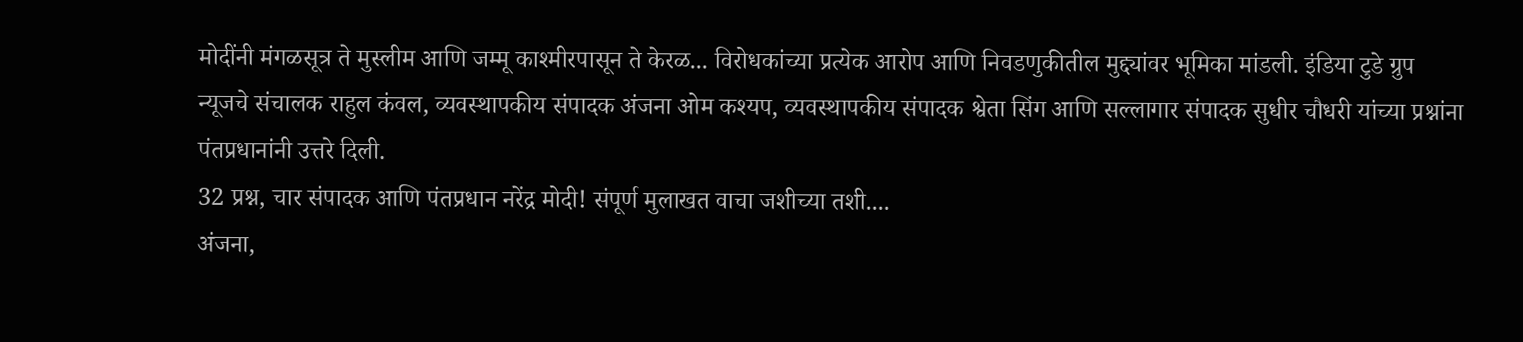मोदींनी मंगळसूत्र ते मुस्लीम आणि जम्मू काश्मीरपासून ते केरळ... विरोधकांच्या प्रत्येक आरोप आणि निवडणुकीतील मुद्द्यांवर भूमिका मांडली. इंडिया टुडे ग्रुप न्यूजचे संचालक राहुल कंवल, व्यवस्थापकीय संपादक अंजना ओम कश्यप, व्यवस्थापकीय संपादक श्वेता सिंग आणि सल्लागार संपादक सुधीर चौधरी यांच्या प्रश्नांना पंतप्रधानांनी उत्तरे दिली.
32 प्रश्न, चार संपादक आणि पंतप्रधान नरेंद्र मोदी! संपूर्ण मुलाखत वाचा जशीच्या तशी....
अंजना,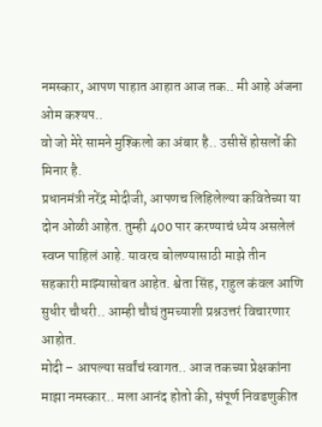नमस्कार, आपण पाहात आहात आज तक.. मी आहे अंजना ओम कश्यप..
वो जो मेरे सामने मुश्किलो का अंबार है.. उसीसें होसलों की मिनार है.
प्रधानमंत्री नरेंद्र मोदीजी, आपणच लिहिलेल्या कवितेच्या या दोन ओळी आहेत. तुम्ही 400 पार करण्याचं ध्येय असलेलं स्वप्न पाहिलं आहे. यावरच बोलण्यासाठी माझे तीन सहकारी माझ्यासोबत आहेत. श्वेता सिंह, राहुल कंवल आणि सुधीर चौधरी.. आम्ही चौघं तुमच्याशी प्रश्नउत्तरं विचारणार आहोत.
मोदी – आपल्या सर्वांचं स्वागत.. आज तकच्या प्रेक्षकांना माझा नमस्कार.. मला आनंद होतो की, संपूर्ण निवडणुकीत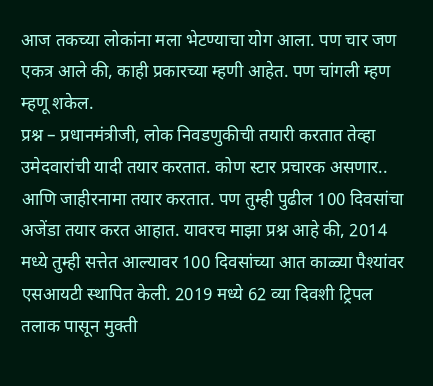आज तकच्या लोकांना मला भेटण्याचा योग आला. पण चार जण एकत्र आले की, काही प्रकारच्या म्हणी आहेत. पण चांगली म्हण म्हणू शकेल.
प्रश्न – प्रधानमंत्रीजी, लोक निवडणुकीची तयारी करतात तेव्हा उमेदवारांची यादी तयार करतात. कोण स्टार प्रचारक असणार.. आणि जाहीरनामा तयार करतात. पण तुम्ही पुढील 100 दिवसांचा अजेंडा तयार करत आहात. यावरच माझा प्रश्न आहे की, 2014 मध्ये तुम्ही सत्तेत आल्यावर 100 दिवसांच्या आत काळ्या पैश्यांवर एसआयटी स्थापित केली. 2019 मध्ये 62 व्या दिवशी ट्रिपल तलाक पासून मुक्ती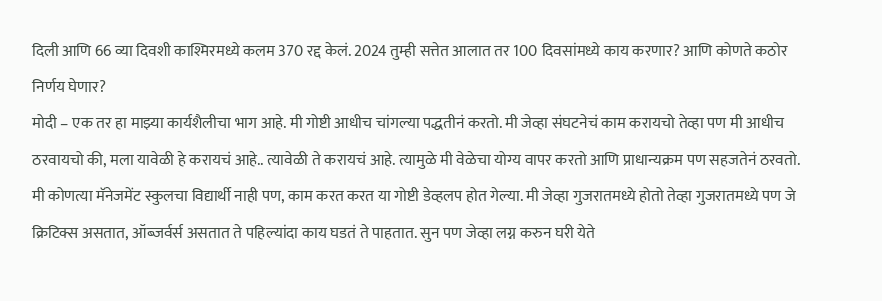दिली आणि 66 व्या दिवशी काश्मिरमध्ये कलम 370 रद्द केलं. 2024 तुम्ही सत्तेत आलात तर 100 दिवसांमध्ये काय करणार? आणि कोणते कठोर निर्णय घेणार?
मोदी – एक तर हा माझ्या कार्यशैलीचा भाग आहे. मी गोष्टी आधीच चांगल्या पद्धतीनं करतो. मी जेव्हा संघटनेचं काम करायचो तेव्हा पण मी आधीच ठरवायचो की, मला यावेळी हे करायचं आहे.. त्यावेळी ते करायचं आहे. त्यामुळे मी वेळेचा योग्य वापर करतो आणि प्राधान्यक्रम पण सहजतेनं ठरवतो. मी कोणत्या मॅनेजमेंट स्कुलचा विद्यार्थी नाही पण, काम करत करत या गोष्टी डेव्हलप होत गेल्या. मी जेव्हा गुजरातमध्ये होतो तेव्हा गुजरातमध्ये पण जे क्रिटिक्स असतात, ऑब्जर्वर्स असतात ते पहिल्यांदा काय घडतं ते पाहतात. सुन पण जेव्हा लग्न करुन घरी येते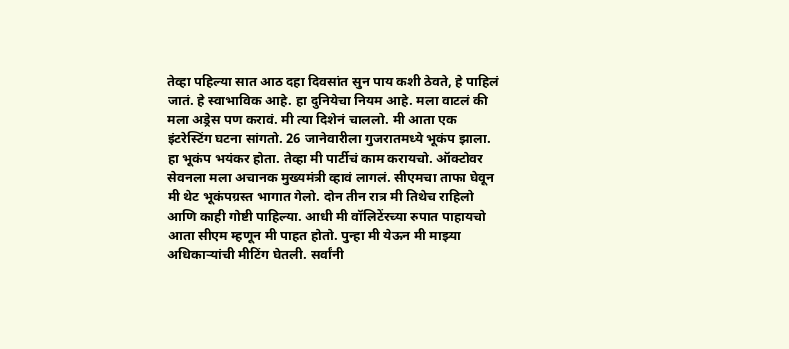तेव्हा पहिल्या सात आठ दहा दिवसांत सुन पाय कशी ठेवते, हे पाहिलं जातं. हे स्वाभाविक आहे. हा दुनियेचा नियम आहे. मला वाटलं की मला अड्रेस पण करावं. मी त्या दिशेनं चाललो. मी आता एक इंटरेस्टिंग घटना सांगतो. 26 जानेवारीला गुजरातमध्ये भूकंप झाला. हा भूकंप भयंकर होता. तेव्हा मी पार्टीचं काम करायचो. ऑक्टोवर सेवनला मला अचानक मुख्यमंत्री व्हावं लागलं. सीएमचा ताफा घेवून मी थेट भूकंपग्रस्त भागात गेलो. दोन तीन रात्र मी तिथेच राहिलो आणि काही गोष्टी पाहिल्या. आधी मी वॉलिटेंरच्या रुपात पाहायचो आता सीएम म्हणून मी पाहत होतो. पुन्हा मी येऊन मी माझ्या अधिकाऱ्यांची मीटिंग घेतली. सर्वांनी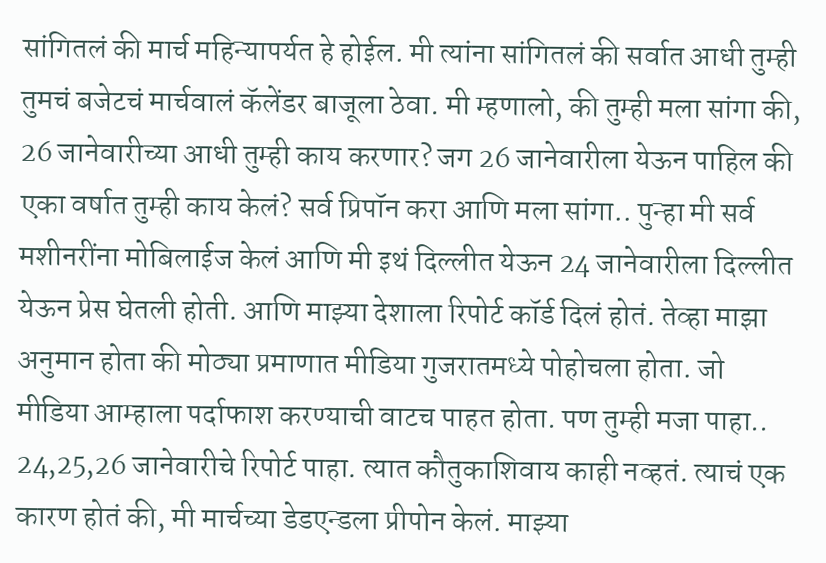सांगितलं की मार्च महिन्यापर्यत हे होईल. मी त्यांना सांगितलं की सर्वात आधी तुम्ही तुमचं बजेटचं मार्चवालं कॅलेंडर बाजूला ठेवा. मी म्हणालो, की तुम्ही मला सांगा की, 26 जानेवारीच्या आधी तुम्ही काय करणार? जग 26 जानेवारीला येऊन पाहिल की एका वर्षात तुम्ही काय केलं? सर्व प्रिपॉन करा आणि मला सांगा.. पुन्हा मी सर्व मशीनरींना मोबिलाईज केलं आणि मी इथं दिल्लीत येऊन 24 जानेवारीला दिल्लीत येऊन प्रेस घेतली होती. आणि माझ्या देशाला रिपोर्ट कॉर्ड दिलं होतं. तेव्हा माझा अनुमान होता की मोठ्या प्रमाणात मीडिया गुजरातमध्ये पोहोचला होता. जो मीडिया आम्हाला पर्दाफाश करण्याची वाटच पाहत होता. पण तुम्ही मजा पाहा.. 24,25,26 जानेवारीचे रिपोर्ट पाहा. त्यात कौतुकाशिवाय काही नव्हतं. त्याचं एक कारण होतं की, मी मार्चच्या डेडएन्डला प्रीपोन केलं. माझ्या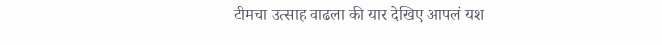टीमचा उत्साह वाढला की यार देखिए आपलं यश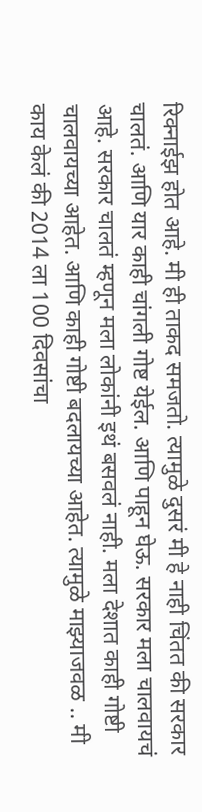रिक्नाईझ होत आहे. मी ही ताकद समजतो. त्यामुळे दुसरं मी हे नाही चिंतत की सरकार चालतं. आणि यार काही चांगली गोष्ट येईल. आणि पाहून घेऊ. सरकार मला चालवायचं आहे. सरकार चालतं म्हणून मला लोकांनी इथं बसवलं नाही. मला देशात काही गोष्टी चालवायच्या आहेत. आणि काही गोष्टी बदलायच्या आहेत. त्यामुळे माझ्याजवळ .. मी काय केलं की 2014 ला 100 दिवसांचा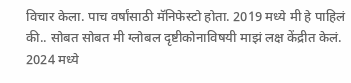विचार केला. पाच वर्षांसाठी मॅनिफेस्टो होता. 2019 मध्ये मी हे पाहिलं की.. सोबत सोबत मी ग्लोबल दृष्टीकोनाविषयी माझं लक्ष केंद्रीत केलं. 2024 मध्ये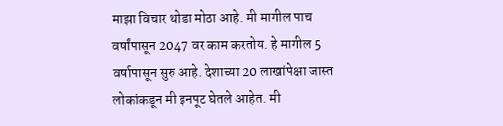माझा विचार थोडा मोठा आहे. मी मागील पाच वर्षांपासून 2047 वर काम करतोय. हे मागील 5 वर्षापासून सुरु आहे. देशाच्या 20 लाखांपेक्षा जास्त लोकांकडून मी इनपूट घेतले आहेत. मी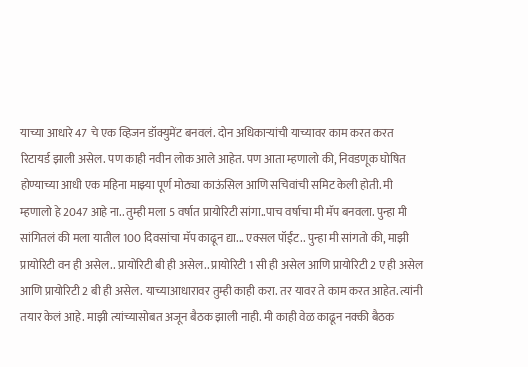याच्या आधारे 47 चे एक व्हिजन डॉक्युमेंट बनवलं. दोन अधिकाऱ्यांची याच्यावर काम करत करत रिटायर्ड झाली असेल. पण काही नवीन लोक आले आहेत. पण आता म्हणालो की, निवडणूक घोषित होण्याच्या आधी एक महिना माझ्या पूर्ण मोठ्या काऊंसिल आणि सचिवांची समिट केली होती. मी म्हणालो हे 2047 आहे ना.. तुम्ही मला 5 वर्षात प्रायोरिटी सांगा..पाच वर्षाचा मी मॅप बनवला. पुन्हा मी सांगितलं की मला यातील 100 दिवसांचा मॅप काढून द्या... एक्सल पॉईंट.. पुन्हा मी सांगतो की, माझी प्रायोरिटी वन ही असेल.. प्रायोरिटी बी ही असेल.. प्रायोरिटी 1 सी ही असेल आणि प्रायोरिटी 2 ए ही असेल आणि प्रायोरिटी 2 बी ही असेल. याच्याआधारावर तुम्ही काही करा. तर यावर ते काम करत आहेत. त्यांनी तयार केलं आहे. माझी त्यांच्यासोबत अजून बैठक झाली नाही. मी काही वेळ काढून नक्की बैठक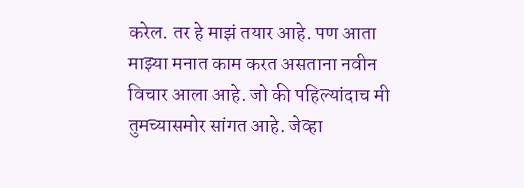करेल. तर हे माझं तयार आहे. पण आता माझ्या मनात काम करत असताना नवीन विचार आला आहे. जो की पहिल्यांदाच मी तुमच्यासमोर सांगत आहे. जेव्हा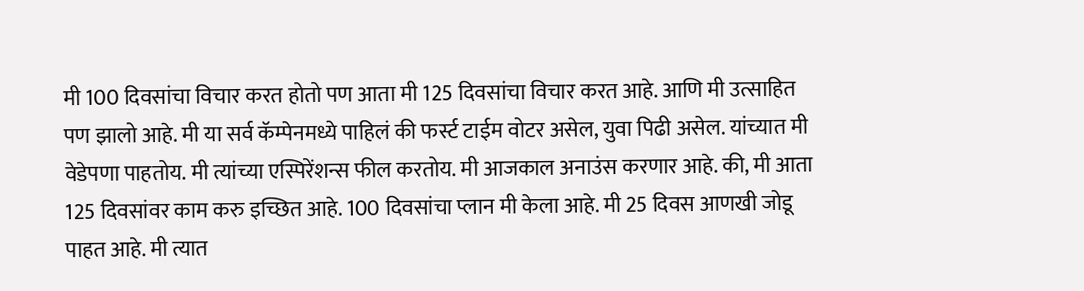मी 100 दिवसांचा विचार करत होतो पण आता मी 125 दिवसांचा विचार करत आहे. आणि मी उत्साहित पण झालो आहे. मी या सर्व कॅम्पेनमध्ये पाहिलं की फर्स्ट टाईम वोटर असेल, युवा पिढी असेल. यांच्यात मी वेडेपणा पाहतोय. मी त्यांच्या एस्पिरेंशन्स फील करतोय. मी आजकाल अनाउंस करणार आहे. की, मी आता 125 दिवसांवर काम करु इच्छित आहे. 100 दिवसांचा प्लान मी केला आहे. मी 25 दिवस आणखी जोडू पाहत आहे. मी त्यात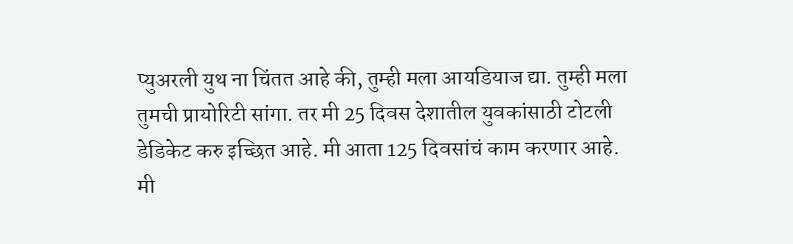प्युअरली युथ ना चिंतत आहे की, तुम्ही मला आयडियाज द्या. तुम्ही मला तुमची प्रायोरिटी सांगा. तर मी 25 दिवस देशातील युवकांसाठी टोटली डेडिकेट करु इच्छित आहे. मी आता 125 दिवसांचं काम करणार आहे. मी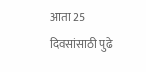आता 25 दिवसांसाठी पुढे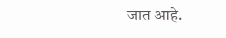जात आहे.